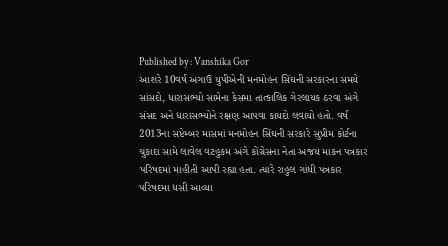Published by : Vanshika Gor
આશરે 10વર્ષ અગાઉ યુપીએની મનમોહન સિંઘની સરકારના સમયે સાંસદો, ધારાસભ્યો સામેના કેસમા તાત્કાલિક ગેરલાયક ઠરવા અંગે સંસદ અને ધારાસભ્યોને રક્ષણ આપવા કાયદો લવાયો હતો. વર્ષ 2013ના સપ્ટેમ્બર માસમાં મનમોહન સિંઘની સરકારે સુપ્રીમ કોર્ટના ચુકાદા સામે લાવેલ વટહુકમ અંગે કોંગ્રેસના નેતા અજય માકન પત્રકાર પરિષદમાં માહીતી આપી રહ્યા હતા. ત્યારે રાહુલ ગાંધી પત્રકાર પરિષદમા ધસી આવ્યા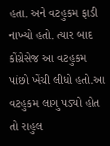હતા. અને વટહુકમ ફાડી નાખ્યો હતો. ત્યાર બાદ કોંગ્રેસેજ આ વટહુકમ પાંછો ખેંચી લીધો હતો.આ વટહુકમ લાગુ પડ્યો હોત તો રાહુલ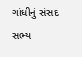ગાંધીનું સંસદ સભ્ય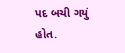પદ બચી ગયું હોત.